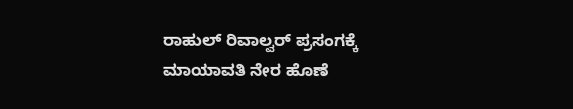ರಾಹುಲ್ ರಿವಾಲ್ವರ್ ಪ್ರಸಂಗಕ್ಕೆ ಮಾಯಾವತಿ ನೇರ ಹೊಣೆ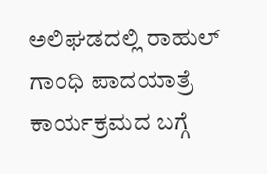ಅಲಿಘಡದಲ್ಲಿ ರಾಹುಲ್ ಗಾಂಧಿ ಪಾದಯಾತ್ರೆ ಕಾರ್ಯಕ್ರಮದ ಬಗ್ಗೆ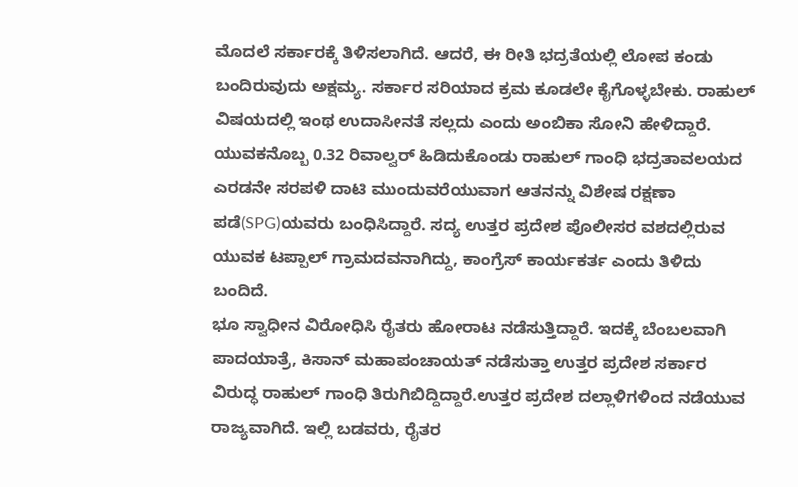ಮೊದಲೆ ಸರ್ಕಾರಕ್ಕೆ ತಿಳಿಸಲಾಗಿದೆ. ಆದರೆ, ಈ ರೀತಿ ಭದ್ರತೆಯಲ್ಲಿ ಲೋಪ ಕಂಡು ಬಂದಿರುವುದು ಅಕ್ಷಮ್ಯ. ಸರ್ಕಾರ ಸರಿಯಾದ ಕ್ರಮ ಕೂಡಲೇ ಕೈಗೊಳ್ಳಬೇಕು. ರಾಹುಲ್ ವಿಷಯದಲ್ಲಿ ಇಂಥ ಉದಾಸೀನತೆ ಸಲ್ಲದು ಎಂದು ಅಂಬಿಕಾ ಸೋನಿ ಹೇಳಿದ್ದಾರೆ.
ಯುವಕನೊಬ್ಬ 0.32 ರಿವಾಲ್ವರ್ ಹಿಡಿದುಕೊಂಡು ರಾಹುಲ್ ಗಾಂಧಿ ಭದ್ರತಾವಲಯದ ಎರಡನೇ ಸರಪಳಿ ದಾಟಿ ಮುಂದುವರೆಯುವಾಗ ಆತನನ್ನು ವಿಶೇಷ ರಕ್ಷಣಾ ಪಡೆ(SPG)ಯವರು ಬಂಧಿಸಿದ್ದಾರೆ. ಸದ್ಯ ಉತ್ತರ ಪ್ರದೇಶ ಪೊಲೀಸರ ವಶದಲ್ಲಿರುವ ಯುವಕ ಟಪ್ಪಾಲ್ ಗ್ರಾಮದವನಾಗಿದ್ದು, ಕಾಂಗ್ರೆಸ್ ಕಾರ್ಯಕರ್ತ ಎಂದು ತಿಳಿದು ಬಂದಿದೆ.
ಭೂ ಸ್ವಾಧೀನ ವಿರೋಧಿಸಿ ರೈತರು ಹೋರಾಟ ನಡೆಸುತ್ತಿದ್ದಾರೆ. ಇದಕ್ಕೆ ಬೆಂಬಲವಾಗಿ ಪಾದಯಾತ್ರೆ, ಕಿಸಾನ್ ಮಹಾಪಂಚಾಯತ್ ನಡೆಸುತ್ತಾ ಉತ್ತರ ಪ್ರದೇಶ ಸರ್ಕಾರ ವಿರುದ್ಧ ರಾಹುಲ್ ಗಾಂಧಿ ತಿರುಗಿಬಿದ್ದಿದ್ದಾರೆ.ಉತ್ತರ ಪ್ರದೇಶ ದಲ್ಲಾಳಿಗಳಿಂದ ನಡೆಯುವ ರಾಜ್ಯವಾಗಿದೆ. ಇಲ್ಲಿ ಬಡವರು, ರೈತರ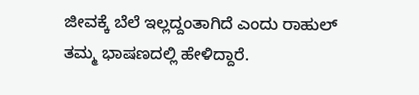ಜೀವಕ್ಕೆ ಬೆಲೆ ಇಲ್ಲದ್ದಂತಾಗಿದೆ ಎಂದು ರಾಹುಲ್ ತಮ್ಮ ಭಾಷಣದಲ್ಲಿ ಹೇಳಿದ್ದಾರೆ.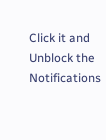Click it and Unblock the Notifications